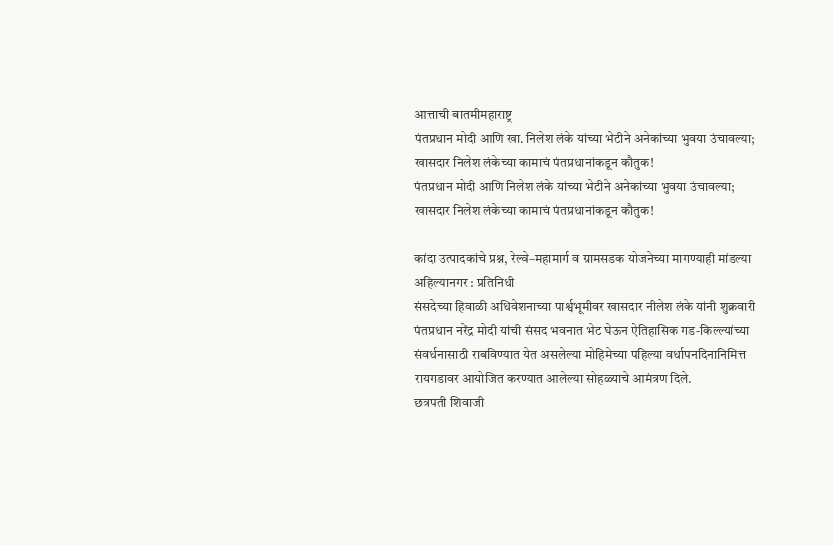आत्ताची बातमीमहाराष्ट्र
पंतप्रधान मोदी आणि खा. निलेश लंके यांच्या भेटीने अनेकांच्या भुवया उंचावल्या; खासदार निलेश लंकेच्या कामाचं पंतप्रधानांकडून कौतुक!
पंतप्रधान मोदी आणि निलेश लंके यांच्या भेटीने अनेकांच्या भुवया उंचावल्या; खासदार निलेश लंकेच्या कामाचं पंतप्रधानांकडून कौतुक!

कांदा उत्पादकांचे प्रश्न, रेल्वे–महामार्ग व ग्रामसडक योजनेच्या मागण्याही मांडल्या
अहिल्यानगर : प्रतिनिधी
संसदेच्या हिवाळी अधिवेशनाच्या पार्श्वभूमीवर खासदार नीलेश लंके यांनी शुक्रवारी पंतप्रधान नरेंद्र मोदी यांची संसद भवनात भेट घेऊन ऐतिहासिक गड-किल्ल्यांच्या संवर्धनासाठी राबविण्यात येत असलेल्या मोहिमेच्या पहिल्या वर्धापनदिनानिमित्त रायगडावर आयोजित करण्यात आलेल्या सोहळ्याचे आमंत्रण दिले.
छत्रपती शिवाजी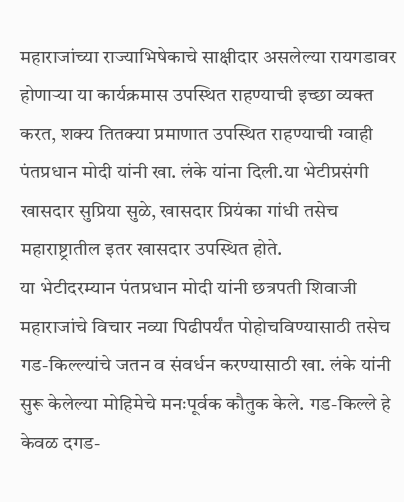महाराजांच्या राज्याभिषेकाचे साक्षीदार असलेल्या रायगडावर होणाऱ्या या कार्यक्रमास उपस्थित राहण्याची इच्छा व्यक्त करत, शक्य तितक्या प्रमाणात उपस्थित राहण्याची ग्वाही पंतप्रधान मोदी यांनी खा. लंके यांना दिली.या भेटीप्रसंगी खासदार सुप्रिया सुळे, खासदार प्रियंका गांधी तसेच महाराष्ट्रातील इतर खासदार उपस्थित होते.
या भेटीदरम्यान पंतप्रधान मोदी यांनी छत्रपती शिवाजी महाराजांचे विचार नव्या पिढीपर्यंत पोहोचविण्यासाठी तसेच गड-किल्ल्यांचे जतन व संवर्धन करण्यासाठी खा. लंके यांनी सुरू केलेल्या मोहिमेचे मनःपूर्वक कौतुक केले. गड-किल्ले हे केवळ दगड-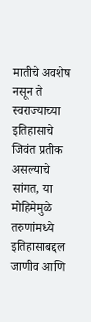मातीचे अवशेष नसून ते स्वराज्याच्या इतिहासाचे जिवंत प्रतीक असल्याचे सांगत, या मोहिमेमुळे तरुणांमध्ये इतिहासाबद्दल जाणीव आणि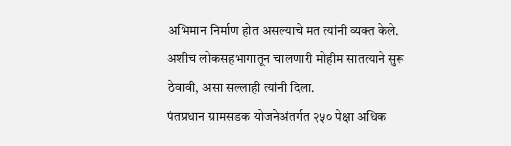अभिमान निर्माण होत असल्याचे मत त्यांनी व्यक्त केले. अशीच लोकसहभागातून चालणारी मोहीम सातत्याने सुरू ठेवावी, असा सल्लाही त्यांनी दिला.
पंतप्रधान ग्रामसडक योजनेअंतर्गत २५० पेक्षा अधिक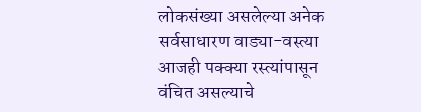लोकसंख्या असलेल्या अनेक सर्वसाधारण वाड्या-वस्त्या आजही पक्क्या रस्त्यांपासून वंचित असल्याचे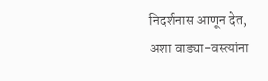निदर्शनास आणून देत, अशा वाड्या-वस्त्यांना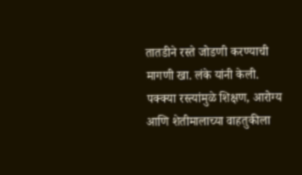तातडीने रस्ते जोडणी करण्याची मागणी खा. लंके यांनी केली. पक्क्या रस्त्यांमुळे शिक्षण, आरोग्य आणि शेतीमालाच्या वाहतुकीला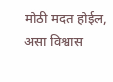मोठी मदत होईल, असा विश्वास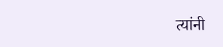त्यांनी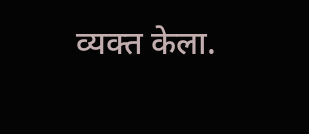व्यक्त केला.